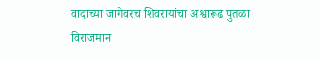वादाच्या जागेवरच शिवरायांचा अश्वारूढ पुतळा विराजमान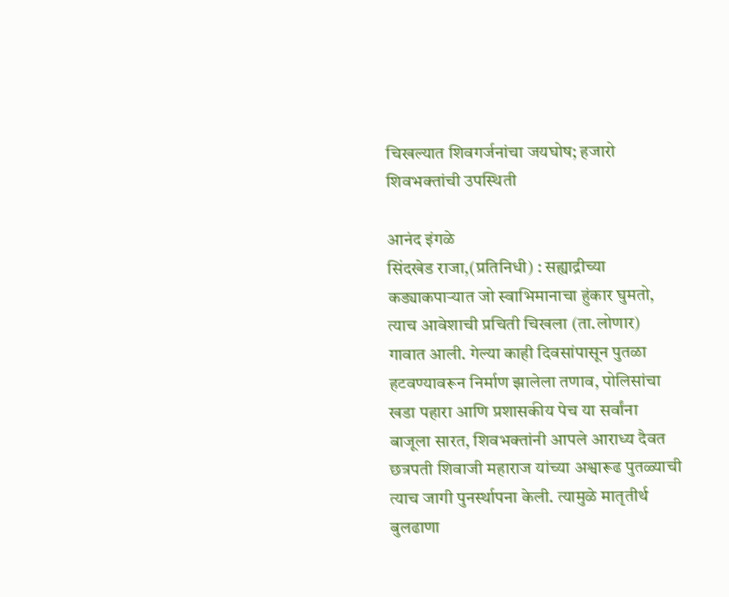चिखल्यात शिवगर्जनांचा जयघोष; हजारो शिवभक्तांची उपस्थिती

आनंद इंगळे
सिंदखेड राजा,(प्रतिनिधी) : सह्याद्रीच्या कड्याकपाऱ्यात जो स्वाभिमानाचा हुंकार घुमतो, त्याच आवेशाची प्रचिती चिखला (ता.लोणार) गावात आली. गेल्या काही दिवसांपासून पुतळा हटवण्यावरून निर्माण झालेला तणाव, पोलिसांचा खडा पहारा आणि प्रशासकीय पेच या सर्वांना बाजूला सारत, शिवभक्तांनी आपले आराध्य दैवत छत्रपती शिवाजी महाराज यांच्या अश्वारूढ पुतळ्याची त्याच जागी पुनर्स्थापना केली. त्यामुळे मातृतीर्थ बुलढाणा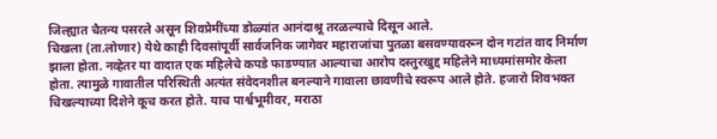जिल्ह्यात चैतन्य पसरले असून शिवप्रेमींच्या डोळ्यांत आनंदाश्रू तरळल्याचे दिसून आले.
चिखला (ता.लोणार) येथे काही दिवसांपूर्वी सार्वजनिक जागेवर महाराजांचा पुतळा बसवण्यावरून दोन गटांत वाद निर्माण झाला होता. नव्हेतर या वादात एक महिलेचे कपडे फाडण्यात आल्याचा आरोप दस्तुरखुद्द महिलेने माध्यमांसमोर केला होता. त्यामुळे गावातील परिस्थिती अत्यंत संवेदनशील बनल्याने गावाला छावणीचे स्वरूप आले होते. हजारो शिवभक्त चिखल्याच्या दिशेने कूच करत होते. याच पार्श्वभूमीवर, मराठा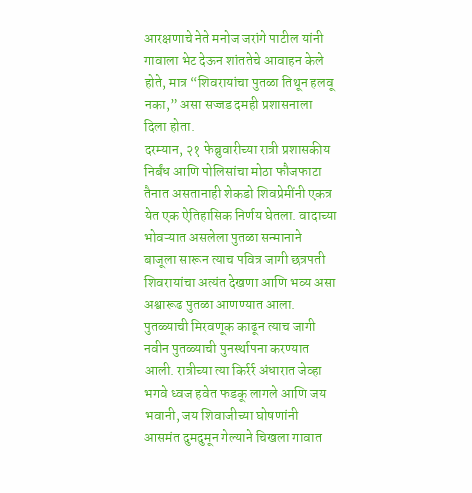आरक्षणाचे नेते मनोज जरांगे पाटील यांनी गावाला भेट देऊन शांततेचे आवाहन केले होते, मात्र “शिवरायांचा पुतळा तिथून हलवू नका,” असा सज्जड दमही प्रशासनाला दिला होता.
दरम्यान, २१ फेब्रुवारीच्या रात्री प्रशासकीय निर्बंध आणि पोलिसांचा मोठा फौजफाटा तैनात असतानाही शेकडो शिवप्रेमींनी एकत्र येत एक ऐतिहासिक निर्णय घेतला. वादाच्या भोवऱ्यात असलेला पुतळा सन्मानाने बाजूला सारून त्याच पवित्र जागी छत्रपती शिवरायांचा अत्यंत देखणा आणि भव्य असा अश्वारूढ पुतळा आणण्यात आला. पुतळ्याची मिरवणूक काढून त्याच जागी नवीन पुतळ्याची पुनर्स्थापना करण्यात आली. रात्रीच्या त्या किर्रर्र अंधारात जेव्हा भगवे ध्वज हवेत फडकू लागले आणि जय भवानी, जय शिवाजीच्या घोषणांनी आसमंत दुमदुमून गेल्याने चिखला गावात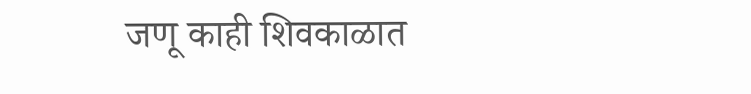जणू काही शिवकाळात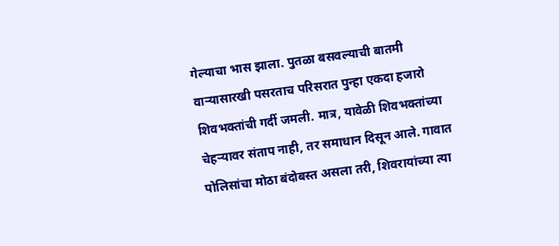गेल्याचा भास झाला. पुतळा बसवल्याची बातमी वाऱ्यासारखी पसरताच परिसरात पुन्हा एकदा हजारो शिवभक्तांची गर्दी जमली. मात्र, यावेळी शिवभक्तांच्या चेहऱ्यावर संताप नाही, तर समाधान दिसून आले. गावात पोलिसांचा मोठा बंदोबस्त असला तरी, शिवरायांच्या त्या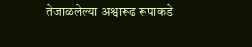तेजाळलेल्या अश्वारूढ रूपाकडे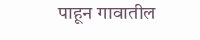पाहून गावातील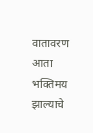वातावरण आता भक्तिमय झाल्याचे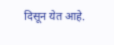दिसून येत आहे.